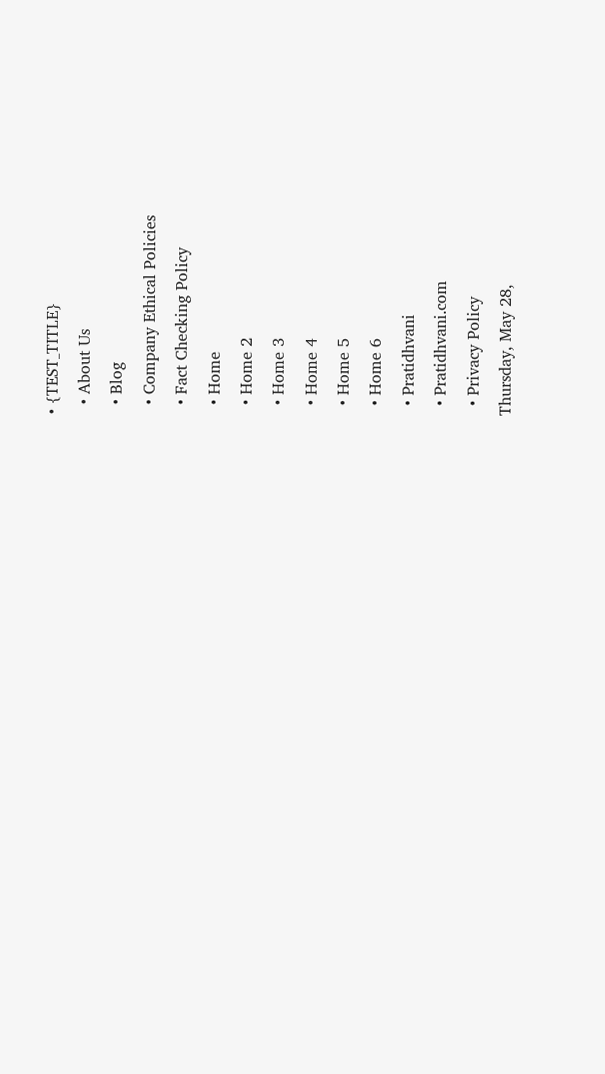• {TEST_TITLE}
  • About Us
  • Blog
  • Company Ethical Policies
  • Fact Checking Policy
  • Home
  • Home 2
  • Home 3
  • Home 4
  • Home 5
  • Home 6
  • Pratidhvani
  • Pratidhvani.com
  • Privacy Policy
Thursday, May 28,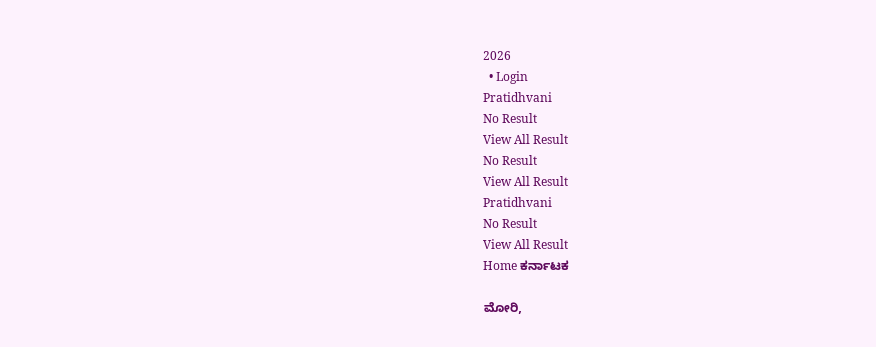2026
  • Login
Pratidhvani
No Result
View All Result
No Result
View All Result
Pratidhvani
No Result
View All Result
Home ಕರ್ನಾಟಕ

ಮೋರಿ,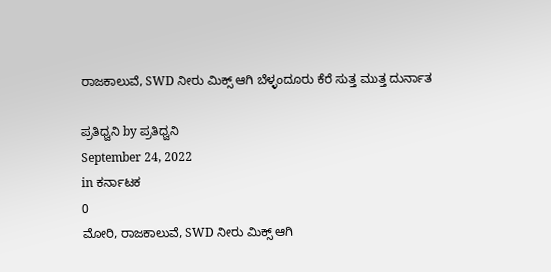ರಾಜಕಾಲುವೆ, SWD ನೀರು ಮಿಕ್ಸ್ ಆಗಿ ಬೆಳ್ಳಂದೂರು ಕೆರೆ ಸುತ್ತ ಮುತ್ತ ದುರ್ನಾತ

ಪ್ರತಿಧ್ವನಿ by ಪ್ರತಿಧ್ವನಿ
September 24, 2022
in ಕರ್ನಾಟಕ
0
ಮೋರಿ, ರಾಜಕಾಲುವೆ, SWD ನೀರು ಮಿಕ್ಸ್ ಆಗಿ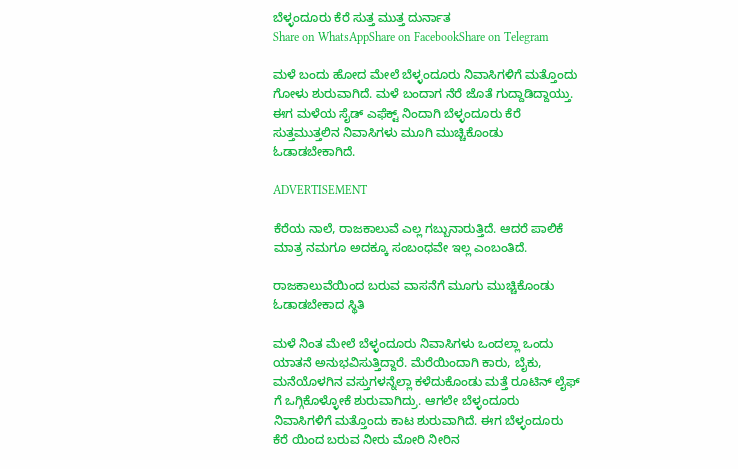ಬೆಳ್ಳಂದೂರು ಕೆರೆ ಸುತ್ತ ಮುತ್ತ ದುರ್ನಾತ
Share on WhatsAppShare on FacebookShare on Telegram

ಮಳೆ ಬಂದು ಹೋದ ಮೇಲೆ ಬೆಳ್ಳಂದೂರು ನಿವಾಸಿಗಳಿಗೆ ಮತ್ತೊಂದು‌ ಗೋಳು ಶುರುವಾಗಿದೆ. ಮಳೆ ಬಂದಾಗ ನೆರೆ ಜೊತೆ ಗುದ್ದಾಡಿದ್ದಾಯ್ತು. ಈಗ ಮಳೆಯ ಸೈಡ್ ಎಫೆಕ್ಟ್ ನಿಂದಾಗಿ ಬೆಳ್ಳಂದೂರು ಕೆರೆ ಸುತ್ತಮುತ್ತಲಿನ ನಿವಾಸಿಗಳು ಮೂಗಿ ಮುಚ್ಚಿಕೊಂಡು ಓಡಾಡಬೇಕಾಗಿದೆ.

ADVERTISEMENT

ಕೆರೆಯ ನಾಲೆ, ರಾಜಕಾಲುವೆ ಎಲ್ಲ ಗಬ್ಬುನಾರುತ್ತಿದೆ. ಆದರೆ ಪಾಲಿಕೆ ಮಾತ್ರ ನಮಗೂ ಅದಕ್ಕೂ ಸಂಬಂಧವೇ ಇಲ್ಲ ಎಂಬಂತಿದೆ.

ರಾಜಕಾಲುವೆಯಿಂದ ಬರುವ ವಾಸನೆಗೆ ಮೂಗು ಮುಚ್ಚಿಕೊಂಡು ಓಡಾಡಬೇಕಾದ ಸ್ಥಿತಿ

ಮಳೆ ನಿಂತ ಮೇಲೆ ಬೆಳ್ಳಂದೂರು ನಿವಾಸಿಗಳು ಒಂದಲ್ಲಾ ಒಂದು ಯಾತನೆ ಅನುಭವಿಸುತ್ತಿದ್ದಾರೆ. ಮೆರೆಯಿಂದಾಗಿ ಕಾರು, ಬೈಕು, ಮನೆಯೊಳಗಿನ ವಸ್ತುಗಳನ್ನೆಲ್ಲಾ ಕಳೆದುಕೊಂಡು ಮತ್ತೆ ರೂಟಿನ್ ಲೈಫ್ ಗೆ ಒಗ್ಗಿಕೊಳ್ಳೋಕೆ ಶುರುವಾಗಿದ್ರು. ಆಗಲೇ ಬೆಳ್ಳಂದೂರು ನಿವಾಸಿಗಳಿಗೆ ಮತ್ತೊಂದು ಕಾಟ ಶುರುವಾಗಿದೆ. ಈಗ ಬೆಳ್ಳಂದೂರು ಕೆರೆ ಯಿಂದ ಬರುವ ನೀರು ಮೋರಿ ನೀರಿನ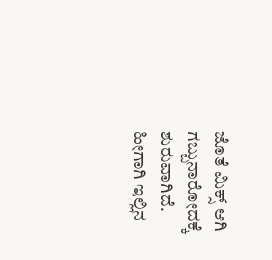ಜೊತೆ ಮಿಕ್ಸ್ ಆಗಿ ಗಬ್ಬುನಾರೋದಕ್ಕೆ ಶುರುವಾಗಿದೆ. ಹೀಗಾಗಿ ಇಲ್ಲಿನ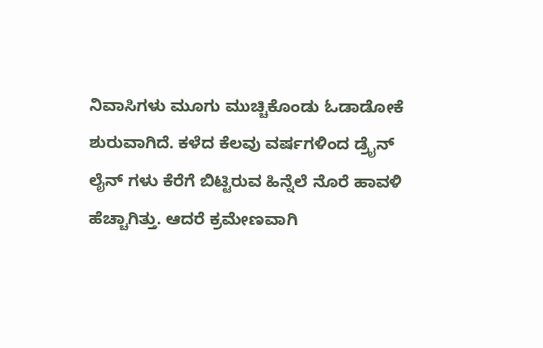ನಿವಾಸಿಗಳು ಮೂಗು ಮುಚ್ಚಿಕೊಂಡು ಓಡಾಡೋಕೆ ಶುರುವಾಗಿದೆ. ಕಳೆದ ಕೆಲವು ವರ್ಷಗಳಿಂದ ಡ್ರೈನ್ ಲೈನ್ ಗಳು ಕೆರೆಗೆ ಬಿಟ್ಟಿರುವ ಹಿನ್ನೆಲೆ ನೊರೆ ಹಾವಳಿ ಹೆಚ್ಚಾಗಿತ್ತು. ಆದರೆ ಕ್ರಮೇಣವಾಗಿ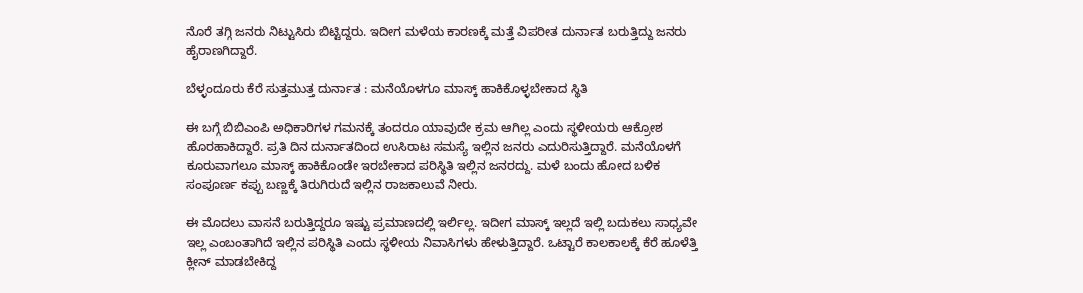ನೊರೆ ತಗ್ಗಿ ಜನರು ‌ನಿಟ್ಟುಸಿರು ಬಿಟ್ಟಿದ್ದರು. ಇದೀಗ ಮಳೆಯ ಕಾರಣಕ್ಕೆ ಮತ್ತೆ ವಿಪರೀತ ದುರ್ನಾತ ಬರುತ್ತಿದ್ದು ಜನರು ಹೈರಾಣಗಿದ್ದಾರೆ.

ಬೆಳ್ಳಂದೂರು ಕೆರೆ ಸುತ್ತಮುತ್ತ ದುರ್ನಾತ : ಮನೆಯೊಳಗೂ ಮಾಸ್ಕ್ ಹಾಕಿಕೊಳ್ಳಬೇಕಾದ ಸ್ಥಿತಿ

ಈ ಬಗ್ಗೆ ಬಿಬಿಎಂಪಿ ಅಧಿಕಾರಿಗಳ ಗಮನಕ್ಕೆ ತಂದರೂ ಯಾವುದೇ ಕ್ರಮ ಆಗಿಲ್ಲ ಎಂದು ಸ್ಥಳೀಯರು ಆಕ್ರೋಶ ಹೊರಹಾಕಿದ್ದಾರೆ. ಪ್ರತಿ ದಿನ ದುರ್ನಾತದಿಂದ ಉಸಿರಾಟ ಸಮಸ್ಯೆ ಇಲ್ಲಿನ ಜನರು ಎದುರಿಸುತ್ತಿದ್ದಾರೆ. ಮನೆಯೊಳಗೆ ಕೂರುವಾಗಲೂ ಮಾಸ್ಕ್ ಹಾಕಿಕೊಂಡೇ ಇರಬೇಕಾದ ಪರಿಸ್ಥಿತಿ ಇಲ್ಲಿನ ಜನರದ್ದು. ಮಳೆ ಬಂದು ಹೋದ ಬಳಿಕ ಸಂಪೂರ್ಣ ಕಪ್ಪು ಬಣ್ಣಕ್ಕೆ ತಿರುಗಿರುದೆ ಇಲ್ಲಿನ ರಾಜಕಾಲುವೆ ನೀರು.

ಈ ಮೊದಲು ವಾಸನೆ ಬರುತ್ತಿದ್ದರೂ ಇಷ್ಟು ಪ್ರಮಾಣದಲ್ಲಿ ಇರ್ಲಿಲ್ಲ. ಇದೀಗ ಮಾಸ್ಕ್ ಇಲ್ಲದೆ ಇಲ್ಲಿ ಬದುಕಲು ಸಾಧ್ಯವೇ ಇಲ್ಲ ಎಂಬಂತಾಗಿದೆ ಇಲ್ಲಿನ ಪರಿಸ್ಥಿತಿ ಎಂದು ಸ್ಥಳೀಯ ನಿವಾಸಿಗಳು ಹೇಳುತ್ತಿದ್ದಾರೆ. ಒಟ್ಟಾರೆ ಕಾಲಕಾಲಕ್ಕೆ ಕೆರೆ ಹೂಳೆತ್ತಿ ಕ್ಲೀನ್ ಮಾಡಬೇಕಿದ್ದ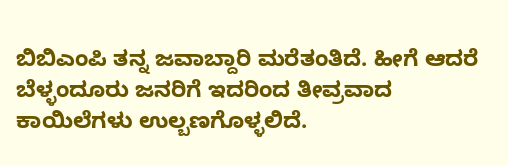ಬಿಬಿಎಂಪಿ ತನ್ನ ಜವಾಬ್ದಾರಿ ಮರೆತಂತಿದೆ. ಹೀಗೆ ಆದರೆ ಬೆಳ್ಳಂದೂರು ಜನರಿಗೆ ಇದರಿಂದ ತೀವ್ರವಾದ ಕಾಯಿಲೆಗಳು ಉಲ್ಬಣಗೊಳ್ಳಲಿದೆ.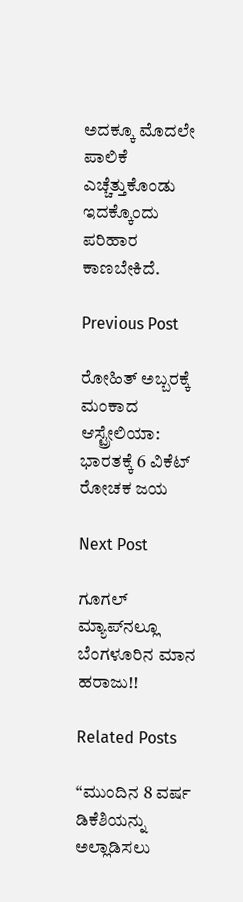ಅದಕ್ಕೂ ಮೊದಲೇ ಪಾಲಿಕೆ ಎಚ್ಚೆತ್ತುಕೊಂಡು ಇದಕ್ಕೊಂದು ಪರಿಹಾರ ಕಾಣಬೇಕಿದೆ.

Previous Post

ರೋಹಿತ್ ಅಬ್ಬರಕ್ಕೆ ಮಂಕಾದ ಆಸ್ಟ್ರೇಲಿಯಾ: ಭಾರತಕ್ಕೆ 6 ವಿಕೆಟ್ ರೋಚಕ ಜಯ

Next Post

ಗೂಗಲ್‌ ಮ್ಯಾಪ್‌ನಲ್ಲೂ ಬೆಂಗಳೂರಿನ ಮಾನ ಹರಾಜು!!

Related Posts

“ಮುಂದಿನ 8 ವರ್ಷ ಡಿಕೆಶಿಯನ್ನು ಅಲ್ಲಾಡಿಸಲು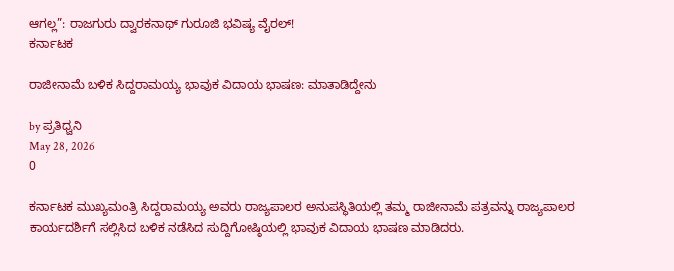ಆಗಲ್ಲ”: ರಾಜಗುರು ದ್ವಾರಕನಾಥ್ ಗುರೂಜಿ ಭವಿಷ್ಯ ವೈರಲ್!
ಕರ್ನಾಟಕ

ರಾಜೀನಾಮೆ ಬಳಿಕ ಸಿದ್ದರಾಮಯ್ಯ ಭಾವುಕ ವಿದಾಯ ಭಾಷಣ: ಮಾತಾಡಿದ್ದೇನು

by ಪ್ರತಿಧ್ವನಿ
May 28, 2026
0

ಕರ್ನಾಟಕ ಮುಖ್ಯಮಂತ್ರಿ ಸಿದ್ದರಾಮಯ್ಯ ಅವರು ರಾಜ್ಯಪಾಲರ ಅನುಪಸ್ಥಿತಿಯಲ್ಲಿ ತಮ್ಮ ರಾಜೀನಾಮೆ ಪತ್ರವನ್ನು ರಾಜ್ಯಪಾಲರ ಕಾರ್ಯದರ್ಶಿಗೆ ಸಲ್ಲಿಸಿದ ಬಳಿಕ ನಡೆಸಿದ ಸುದ್ದಿಗೋಷ್ಠಿಯಲ್ಲಿ ಭಾವುಕ ವಿದಾಯ ಭಾಷಣ ಮಾಡಿದರು.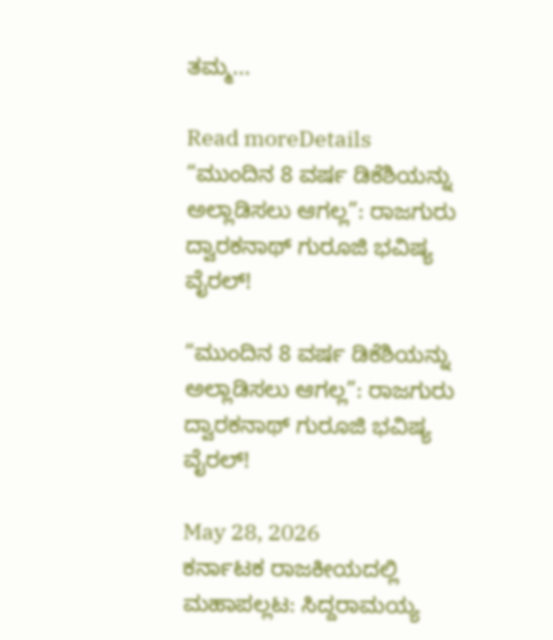ತಮ್ಮ...

Read moreDetails
“ಮುಂದಿನ 8 ವರ್ಷ ಡಿಕೆಶಿಯನ್ನು ಅಲ್ಲಾಡಿಸಲು ಆಗಲ್ಲ”: ರಾಜಗುರು ದ್ವಾರಕನಾಥ್ ಗುರೂಜಿ ಭವಿಷ್ಯ ವೈರಲ್!

“ಮುಂದಿನ 8 ವರ್ಷ ಡಿಕೆಶಿಯನ್ನು ಅಲ್ಲಾಡಿಸಲು ಆಗಲ್ಲ”: ರಾಜಗುರು ದ್ವಾರಕನಾಥ್ ಗುರೂಜಿ ಭವಿಷ್ಯ ವೈರಲ್!

May 28, 2026
ಕರ್ನಾಟಕ ರಾಜಕೀಯದಲ್ಲಿ ಮಹಾಪಲ್ಲಟ: ಸಿದ್ದರಾಮಯ್ಯ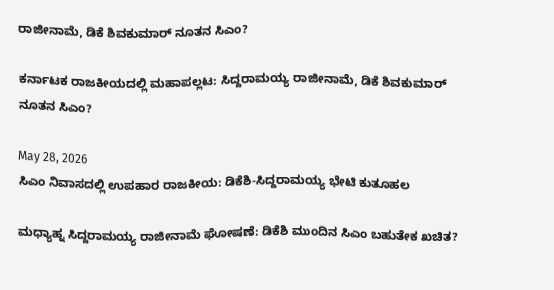ರಾಜೀನಾಮೆ, ಡಿಕೆ ಶಿವಕುಮಾರ್ ನೂತನ ಸಿಎಂ?

ಕರ್ನಾಟಕ ರಾಜಕೀಯದಲ್ಲಿ ಮಹಾಪಲ್ಲಟ: ಸಿದ್ದರಾಮಯ್ಯ ರಾಜೀನಾಮೆ, ಡಿಕೆ ಶಿವಕುಮಾರ್ ನೂತನ ಸಿಎಂ?

May 28, 2026
ಸಿಎಂ ನಿವಾಸದಲ್ಲಿ ಉಪಹಾರ ರಾಜಕೀಯ: ಡಿಕೆಶಿ-ಸಿದ್ದರಾಮಯ್ಯ ಭೇಟಿ ಕುತೂಹಲ

ಮಧ್ಯಾಹ್ನ ಸಿದ್ದರಾಮಯ್ಯ ರಾಜೀನಾಮೆ ಘೋಷಣೆ: ಡಿಕೆಶಿ ಮುಂದಿನ ಸಿಎಂ ಬಹುತೇಕ ಖಚಿತ?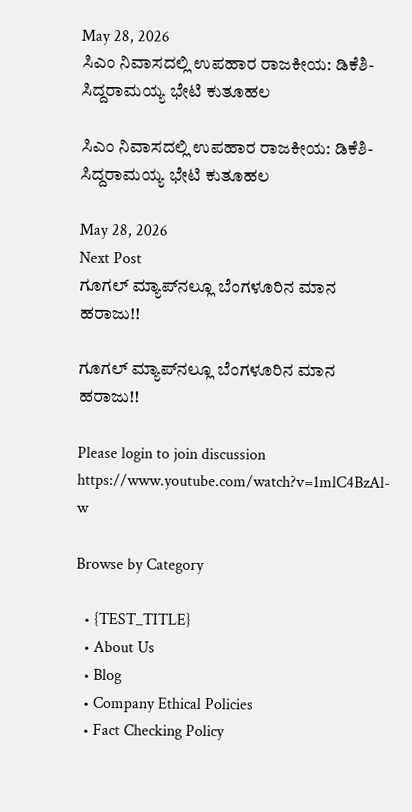May 28, 2026
ಸಿಎಂ ನಿವಾಸದಲ್ಲಿ ಉಪಹಾರ ರಾಜಕೀಯ: ಡಿಕೆಶಿ-ಸಿದ್ದರಾಮಯ್ಯ ಭೇಟಿ ಕುತೂಹಲ

ಸಿಎಂ ನಿವಾಸದಲ್ಲಿ ಉಪಹಾರ ರಾಜಕೀಯ: ಡಿಕೆಶಿ-ಸಿದ್ದರಾಮಯ್ಯ ಭೇಟಿ ಕುತೂಹಲ

May 28, 2026
Next Post
ಗೂಗಲ್‌ ಮ್ಯಾಪ್‌ನಲ್ಲೂ ಬೆಂಗಳೂರಿನ ಮಾನ ಹರಾಜು!!

ಗೂಗಲ್‌ ಮ್ಯಾಪ್‌ನಲ್ಲೂ ಬೆಂಗಳೂರಿನ ಮಾನ ಹರಾಜು!!

Please login to join discussion
https://www.youtube.com/watch?v=1mlC4BzAl-w

Browse by Category

  • {TEST_TITLE}
  • About Us
  • Blog
  • Company Ethical Policies
  • Fact Checking Policy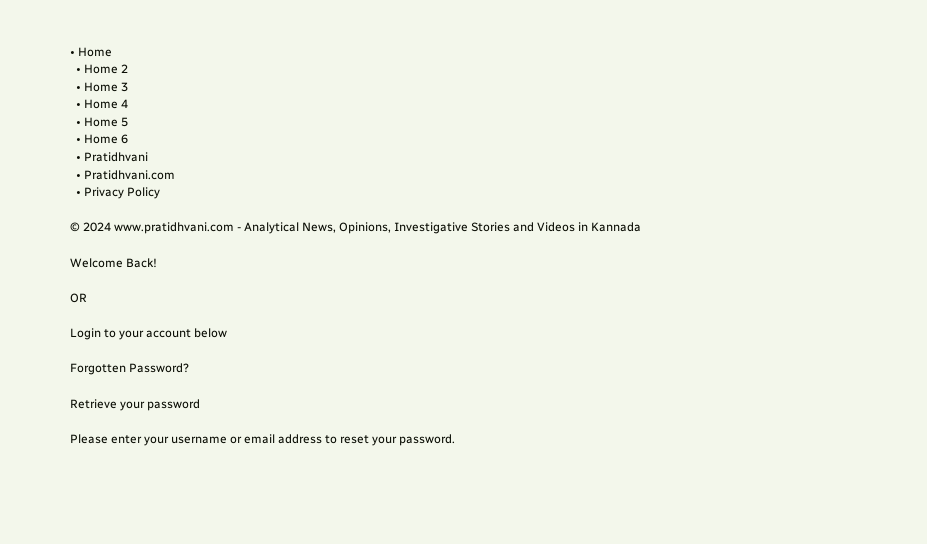• Home
  • Home 2
  • Home 3
  • Home 4
  • Home 5
  • Home 6
  • Pratidhvani
  • Pratidhvani.com
  • Privacy Policy

© 2024 www.pratidhvani.com - Analytical News, Opinions, Investigative Stories and Videos in Kannada

Welcome Back!

OR

Login to your account below

Forgotten Password?

Retrieve your password

Please enter your username or email address to reset your password.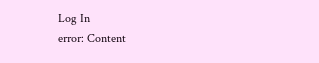Log In
error: Content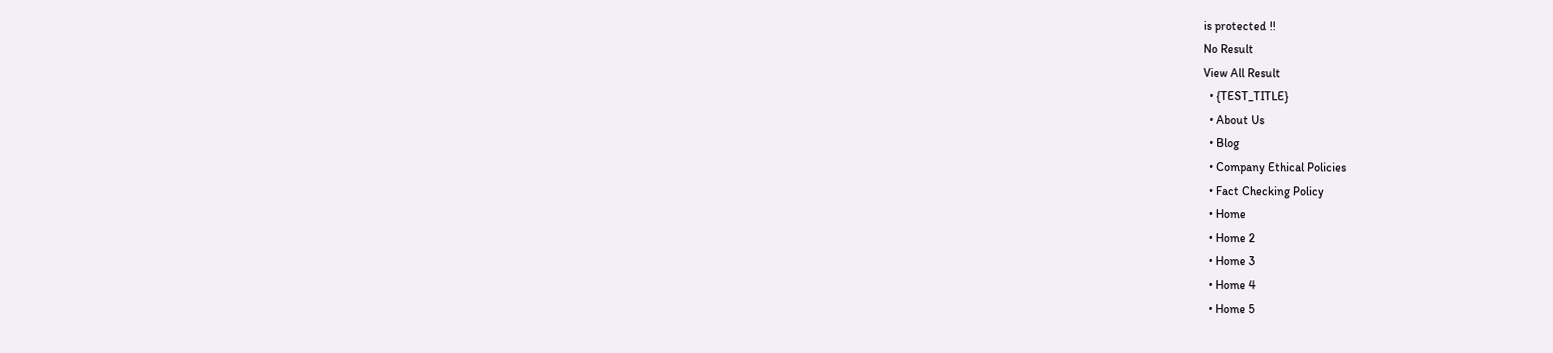is protected !!
No Result
View All Result
  • {TEST_TITLE}
  • About Us
  • Blog
  • Company Ethical Policies
  • Fact Checking Policy
  • Home
  • Home 2
  • Home 3
  • Home 4
  • Home 5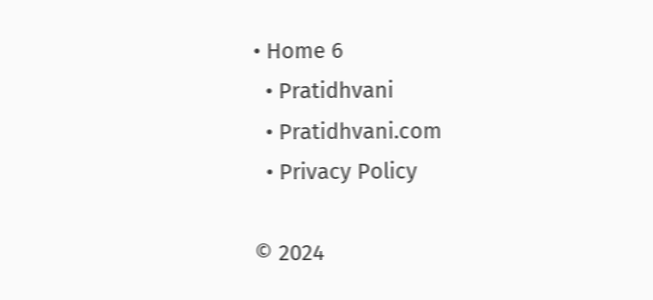• Home 6
  • Pratidhvani
  • Pratidhvani.com
  • Privacy Policy

© 2024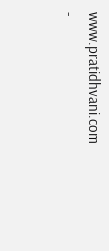www.pratidhvani.com -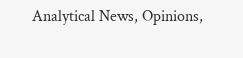Analytical News, Opinions,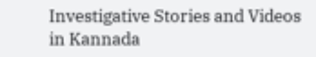Investigative Stories and Videos in Kannada